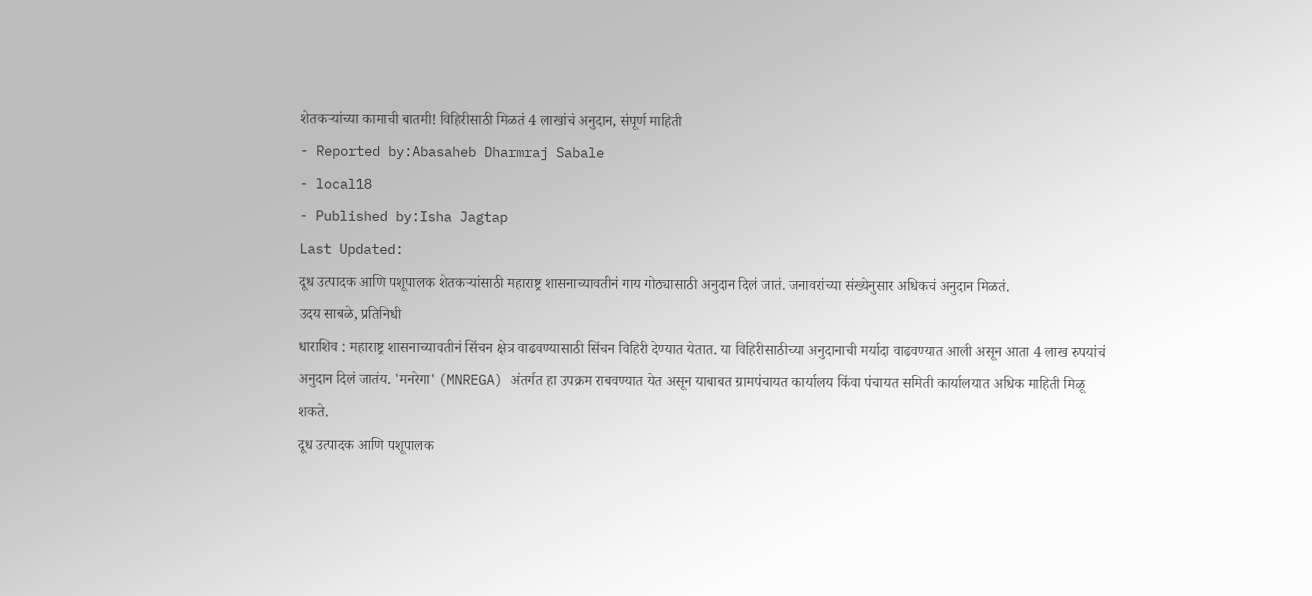शेतकऱ्यांच्या कामाची बातमी! विहिरीसाठी मिळतं 4 लाखांचं अनुदान, संपूर्ण माहिती
- Reported by:Abasaheb Dharmraj Sabale
- local18
- Published by:Isha Jagtap
Last Updated:
दूध उत्पादक आणि पशूपालक शेतकऱ्यांसाठी महाराष्ट्र शासनाच्यावतीनं गाय गोठ्यासाठी अनुदान दिलं जातं. जनावरांच्या संख्येनुसार अधिकचं अनुदान मिळतं.
उदय साबळे, प्रतिनिधी
धाराशिव : महाराष्ट्र शासनाच्यावतीनं सिंचन क्षेत्र वाढवण्यासाठी सिंचन विहिरी देण्यात येतात. या विहिरीसाठीच्या अनुदानाची मर्यादा वाढवण्यात आली असून आता 4 लाख रुपयांचं अनुदान दिलं जातंय. 'मनरेगा' (MNREGA) अंतर्गत हा उपक्रम राबवण्यात येत असून याबाबत ग्रामपंचायत कार्यालय किंवा पंचायत समिती कार्यालयात अधिक माहिती मिळू शकते.
दूध उत्पादक आणि पशूपालक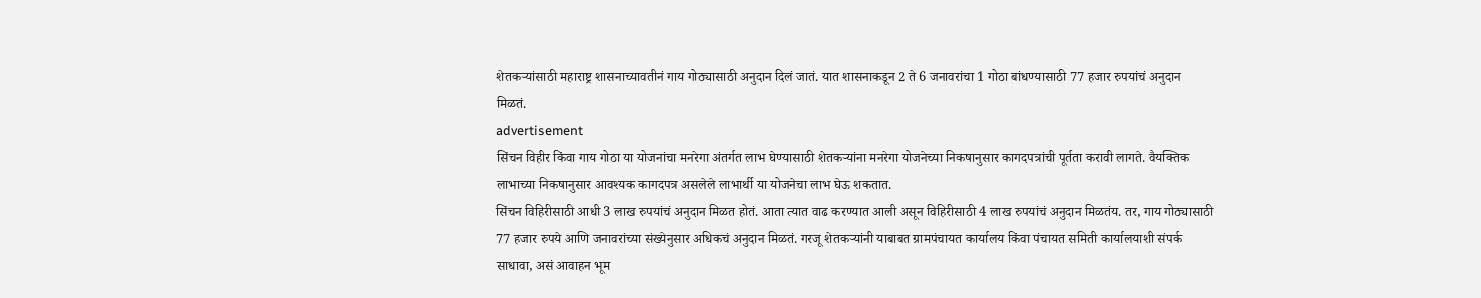शेतकऱ्यांसाठी महाराष्ट्र शासनाच्यावतीनं गाय गोठ्यासाठी अनुदान दिलं जातं. यात शासनाकडून 2 ते 6 जनावरांचा 1 गोठा बांधण्यासाठी 77 हजार रुपयांचं अनुदान मिळतं.
advertisement
सिंचन विहीर किंवा गाय गोठा या योजनांचा मनरेगा अंतर्गत लाभ घेण्यासाठी शेतकऱ्यांना मनरेगा योजनेच्या निकषानुसार कागदपत्रांची पूर्तता करावी लागते. वैयक्तिक लाभाच्या निकषानुसार आवश्यक कागदपत्र असलेले लाभार्थी या योजनेचा लाभ घेऊ शकतात.
सिंचन विहिरीसाठी आधी 3 लाख रुपयांचं अनुदान मिळत होतं. आता त्यात वाढ करण्यात आली असून विहिरीसाठी 4 लाख रुपयांचं अनुदान मिळतंय. तर, गाय गोठ्यासाठी 77 हजार रुपये आणि जनावरांच्या संख्येनुसार अधिकचं अनुदान मिळतं. गरजू शेतकऱ्यांनी याबाबत ग्रामपंचायत कार्यालय किंवा पंचायत समिती कार्यालयाशी संपर्क साधावा, असं आवाहन भूम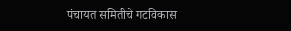पंचायत समितीचे गटविकास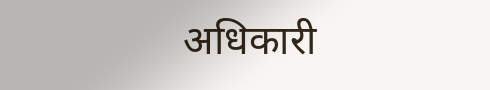अधिकारी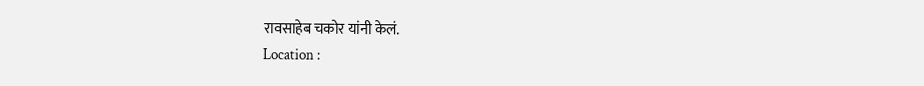रावसाहेब चकोर यांनी केलं.
Location :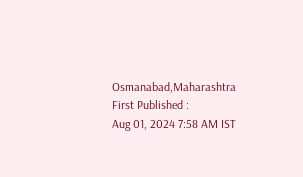Osmanabad,Maharashtra
First Published :
Aug 01, 2024 7:58 AM IST